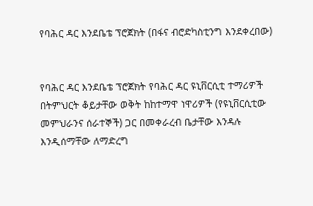የባሕር ዳር እንደቤቴ ፕሮጀክት (በፋና ብሮድካስቲንግ እንደቀረበው)


የባሕር ዳር እንደቤቴ ፕሮጀክት የባሕር ዳር ዩኒቨርሲቲ ተማሪዎች በትምህርት ቆይታቸው ወቅት ከከተማዋ ነዋሪዎች (የዩኒቨርሲቲው መምህራንና ሰራተኞች) ጋር በመቀራረብ ቤታቸው እንዳሉ እንዲሰማቸው ለማድረግ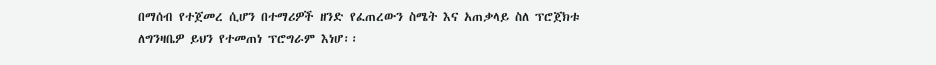በማሰብ የተጀመረ ሲሆን በተማሪዎች ዘንድ የፈጠረውን ስሜት እና አጠቃላይ ስለ ፕሮጀክቱ ለግንዛቤዎ ይህን የተመጠነ ፕሮግራም እነሆ፡፡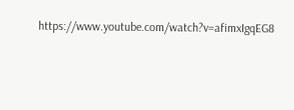https://www.youtube.com/watch?v=afimxIgqEG8